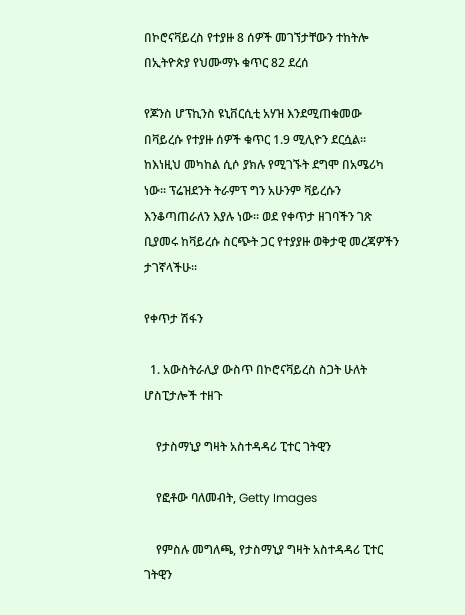በኮሮናቫይረስ የተያዙ 8 ሰዎች መገኘታቸውን ተከትሎ በኢትዮጵያ የህሙማኑ ቁጥር 82 ደረሰ

የጆንስ ሆፕኪንስ ዩኒቨርሲቲ አሃዝ እንደሚጠቁመው በቫይረሱ የተያዙ ሰዎች ቁጥር 1.9 ሚሊዮን ደርሷል። ከእነዚህ መካከል ሲሶ ያክሉ የሚገኙት ደግሞ በአሜሪካ ነው። ፕሬዝደንት ትራምፕ ግን አሁንም ቫይረሱን እንቆጣጠራለን እያሉ ነው። ወደ የቀጥታ ዘገባችን ገጽ ቢያመሩ ከቫይረሱ ስርጭት ጋር የተያያዙ ወቅታዊ መረጃዎችን ታገኛላችሁ።

የቀጥታ ሽፋን

  1. አውስትራሊያ ውስጥ በኮሮናቫይረስ ስጋት ሁለት ሆስፒታሎች ተዘጉ

    የታስማኒያ ግዛት አስተዳዳሪ ፒተር ገትዊን

    የፎቶው ባለመብት, Getty Images

    የምስሉ መግለጫ, የታስማኒያ ግዛት አስተዳዳሪ ፒተር ገትዊን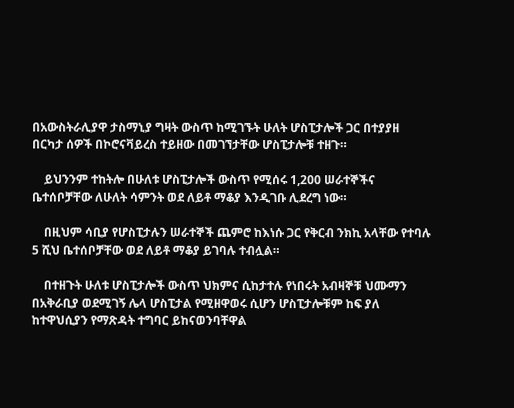በአውስትራሊያዋ ታስማኒያ ግዛት ውስጥ ከሚገኙት ሁለት ሆስፒታሎች ጋር በተያያዘ በርካታ ሰዎች በኮሮናቫይረስ ተይዘው በመገኘታቸው ሆስፒታሎቹ ተዘጉ።

    ይህንንም ተከትሎ በሁለቱ ሆስፒታሎች ውስጥ የሚሰሩ 1,200 ሠራተኞችና ቤተሰቦቻቸው ለሁለት ሳምንት ወደ ለይቶ ማቆያ እንዲገቡ ሊደረግ ነው።

    በዚህም ሳቢያ የሆስፒታሉን ሠራተኞች ጨምሮ ከእነሱ ጋር የቅርብ ንክኪ አላቸው የተባሉ 5 ሺህ ቤተሰቦቻቸው ወደ ለይቶ ማቆያ ይገባሉ ተብሏል።

    በተዘጉት ሁለቱ ሆስፒታሎች ውስጥ ህክምና ሲከታተሉ የነበሩት አብዛኞቹ ህሙማን በአቅራቢያ ወደሚገኝ ሌላ ሆስፒታል የሚዘዋወሩ ሲሆን ሆስፒታሎቹም ከፍ ያለ ከተዋህሲያን የማጽዳት ተግባር ይከናወንባቸዋል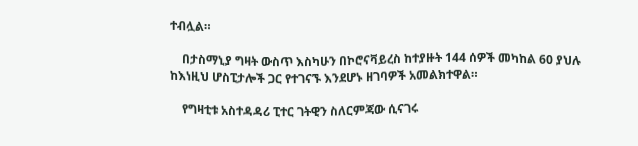ተብሏል።

    በታስማኒያ ግዛት ውስጥ እስካሁን በኮሮናቫይረስ ከተያዙት 144 ሰዎች መካከል 60 ያህሉ ከእነዚህ ሆስፒታሎች ጋር የተገናኙ እንደሆኑ ዘገባዎች አመልክተዋል።

    የግዛቲቱ አስተዳዳሪ ፒተር ገትዊን ስለርምጃው ሲናገሩ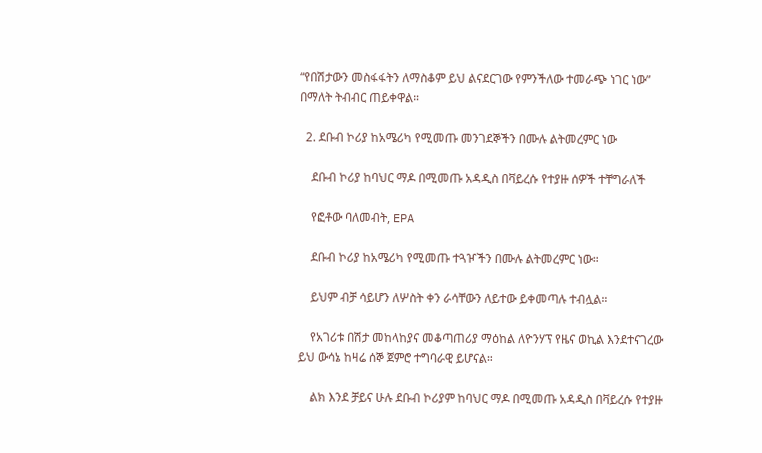“የበሽታውን መስፋፋትን ለማስቆም ይህ ልናደርገው የምንችለው ተመራጭ ነገር ነው” በማለት ትብብር ጠይቀዋል።

  2. ደቡብ ኮሪያ ከአሜሪካ የሚመጡ መንገደኞችን በሙሉ ልትመረምር ነው

    ደቡብ ኮሪያ ከባህር ማዶ በሚመጡ አዳዲስ በቫይረሱ የተያዙ ሰዎች ተቸግራለች

    የፎቶው ባለመብት, EPA

    ደቡብ ኮሪያ ከአሜሪካ የሚመጡ ተጓዦችን በሙሉ ልትመረምር ነው።

    ይህም ብቻ ሳይሆን ለሦስት ቀን ራሳቸውን ለይተው ይቀመጣሉ ተብሏል።

    የአገሪቱ በሽታ መከላከያና መቆጣጠሪያ ማዕከል ለዮንሃፕ የዜና ወኪል እንደተናገረው ይህ ውሳኔ ከዛሬ ሰኞ ጀምሮ ተግባራዊ ይሆናል።

    ልክ እንደ ቻይና ሁሉ ደቡብ ኮሪያም ከባህር ማዶ በሚመጡ አዳዲስ በቫይረሱ የተያዙ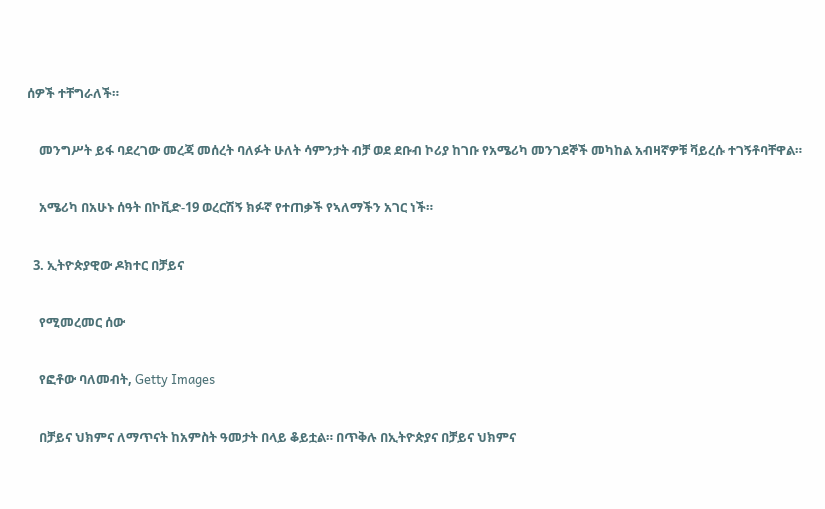ሰዎች ተቸግራለች።

    መንግሥት ይፋ ባደረገው መረጃ መሰረት ባለፉት ሁለት ሳምንታት ብቻ ወደ ደቡብ ኮሪያ ከገቡ የአሜሪካ መንገደኞች መካከል አብዛኛዎቹ ቫይረሱ ተገኝቶባቸዋል።

    አሜሪካ በአሁኑ ሰዓት በኮቪድ-19 ወረርሽኝ ክፉኛ የተጠቃች የኣለማችን አገር ነች።

  3. ኢትዮጵያዊው ዶክተር በቻይና

    የሚመረመር ሰው

    የፎቶው ባለመብት, Getty Images

    በቻይና ህክምና ለማጥናት ከአምስት ዓመታት በላይ ቆይቷል። በጥቅሉ በኢትዮጵያና በቻይና ህክምና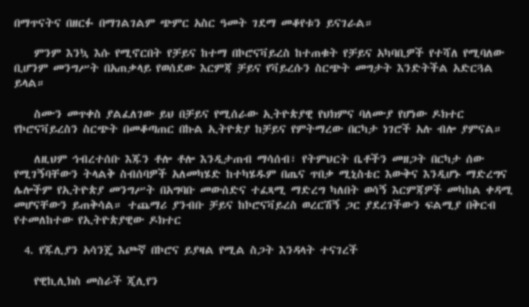በማጥናትና በዘርፉ በማገልገልም ጭምር አስር ዓመት ገደማ መቆየቱን ይናገራል።

    ምንም እንኳ እሱ የሚኖርበት የቻይና ከተማ በኮሮናቫይረስ ከተጠቁት የቻይና አካባቢዎች የተሻለ የሚባለው ቢሆንም መንግሥት በአጠቃላይ የወሰደው እርምጃ ቻይና የቫይረሱን ስርጭት መግታት እንድትችል አድርጓል ይላል።

    ስሙን መጥቀስ ያልፈለገው ይህ በቻይና የሚሰራው ኢትዮጵያዊ የህክምና ባለሙያ የሆነው ዶክተር የኮሮናቫይረስን ስርጭት በመቆጣጠር በኩል ኢትዮጵያ ከቻይና የምትማረው በርካታ ነገሮች አሉ ብሎ ያምናል።

    ለዚህም ኅብረተሰቡ እጁን ቶሎ ቶሎ እንዲታጠብ ማሳሰብ፣ የትምህርት ቤቶችን መዘጋት በርካታ ሰው የሚገኝባቸውን ትላልቅ ስብሰባዎች አለመካሄድ ከተካሄዱም በጤና ጥበቃ ሚኒስቴር እውቅና እንዲሆኑ ማድረግና ሌሎችም የኢትዮጵያ መንግሥት በአግባቡ መውሰድና ተፈጻሚ ማድረግ ካለበት ወሳኝ እርምጃዎች መካከል ቀዳሚ መሆናቸውን ይጠቅሳል። ተጨማሪ ያንብቡ ቻይና ከኮሮናቫይረስ ወረርሽኝ ጋር ያደረገችውን ፍልሚያ በቅርብ የተመለከተው የኢትዮጵያዊው ዶክተር

  4. የጁሊያን አሳንጄ እጮኛ በኮሮና ይያዛል የሚል ስጋት እንዳላት ተናገረች

    የዊኪሊክስ መስራች ጂሊየን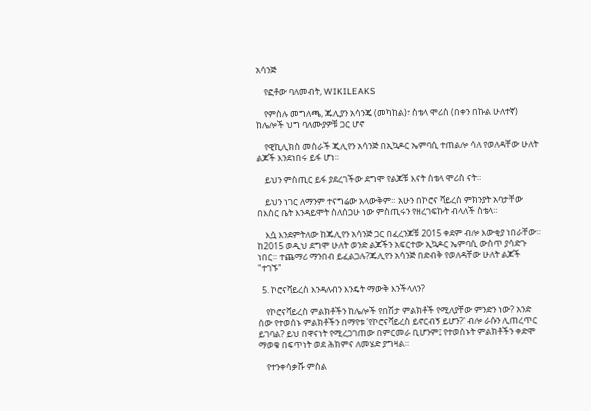አሳንጅ

    የፎቶው ባለመብት, WIKILEAKS

    የምስሉ መግለጫ, ጁሊያን አሳንጄ (መካከል)፣ ስቴላ ሞሪስ (በቀን በኩል ሁለተኛ) ከሌሎች ህግ ባለሙያዎቹ ጋር ሆኖ

    የዊኪሊክስ መስራች ጂሊየን አሳንጅ በኢኳዶር ኤምባሲ ተጠልሎ ሳለ የወለዳቸው ሁለት ልጆች እንደነበሩ ይፋ ሆነ።

    ይህን ምስጢር ይፋ ያደረገችው ደግሞ የልጆቹ እናት ስቴላ ሞሪስ ናት።

    ይህን ነገር ለማንም ተናግሬው አላውቅም። አሁን በኮሮና ቫይረስ ምክንያት አባታቸው በእስር ቤት እንዳይሞት ስለሰጋሁ ነው ምስጢሩን የዘረገፍኩት ብላለች ስቴላ።

    እሷ እንደምትለው ከጁሊየን አሳንጅ ጋር በፈረንጆቹ 2015 ቀደም ብሎ እውቂያ ነበራቸው። ከ2015 ወዲህ ደግሞ ሁለት ወንድ ልጆችን አፍርተው ኢኳዶር ኤምባሲ ውስጥ ያሳድጉ ነበር። ተጨማሪ ማንበብ ይፈልጋሉ?ጁሊየን አሳንጅ በድብቅ የወለዳቸው ሁለት ልጆች "ተገኙ"

  5. ኮሮናቫይረስ እንዳለብን እንዴት ማውቅ እንችላለን?

    የኮሮናቫይረስ ምልክቶችን ከሌሎች የበሽታ ምልክቶች የሚለያቸው ምንድን ነው? አንድ ሰው የተወሰኑ ምልክቶችን በማየቱ 'የኮሮናቫይረስ ይኖርብኝ ይሆን?' ብሎ ራሱን ሊጠረጥር ይገባል? ይህ በዋናነት የሚረጋገጠው በምርመራ ቢሆንም፤ የተወሰኑት ምልክቶችን ቀድሞ ማወቁ በፍጥነት ወደ ሕክምና ለመሄድ ያግዛል።

    የተንቀሳቃሹ ምስል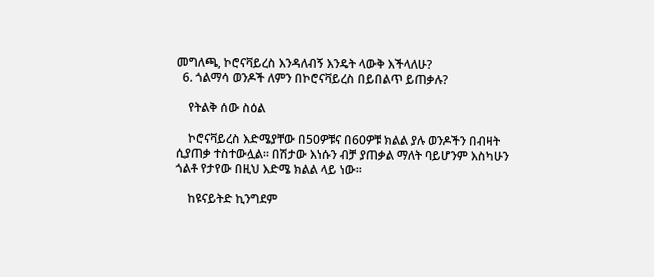መግለጫ, ኮሮናቫይረስ እንዳለብኝ እንዴት ላውቅ እችላለሁ?
  6. ጎልማሳ ወንዶች ለምን በኮሮናቫይረስ በይበልጥ ይጠቃሉ?

    የትልቅ ሰው ስዕል

    ኮሮናቫይረስ እድሜያቸው በ50ዎቹና በ60ዎቹ ክልል ያሉ ወንዶችን በብዛት ሲያጠቃ ተስተውሏል። በሽታው እነሱን ብቻ ያጠቃል ማለት ባይሆንም እስካሁን ጎልቶ የታየው በዚህ እድሜ ክልል ላይ ነው።

    ከዩናይትድ ኪንግደም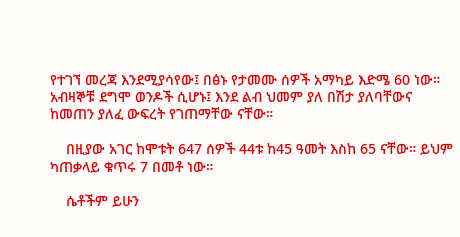የተገኘ መረጃ እንደሚያሳየው፤ በፅኑ የታመሙ ሰዎች አማካይ እድሜ 60 ነው። አብዛኞቹ ደግሞ ወንዶች ሲሆኑ፤ እንደ ልብ ህመም ያለ በሽታ ያለባቸውና ከመጠን ያለፈ ውፍረት የገጠማቸው ናቸው።

    በዚያው አገር ከሞቱት 647 ሰዎች 44ቱ ከ45 ዓመት እስከ 65 ናቸው። ይህም ካጠቃላይ ቁጥሩ 7 በመቶ ነው።

    ሴቶችም ይሁን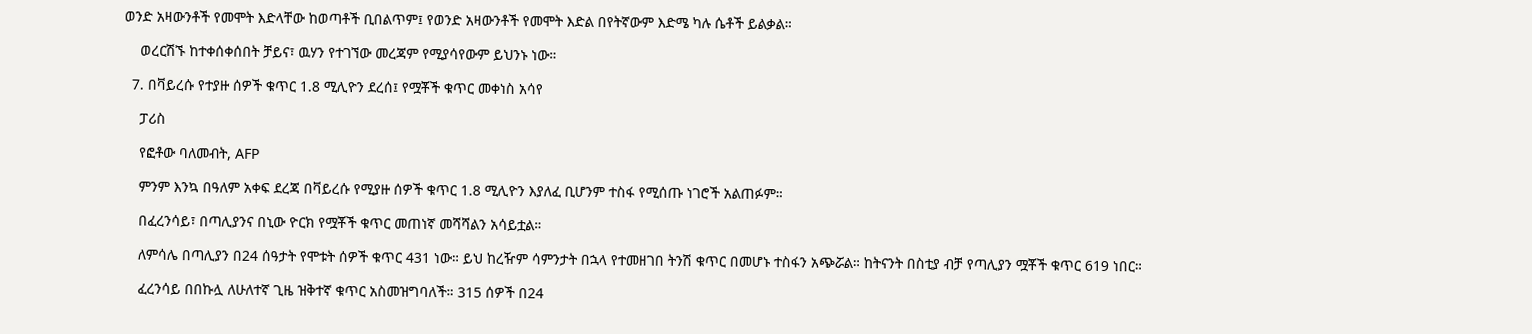ወንድ አዛውንቶች የመሞት እድላቸው ከወጣቶች ቢበልጥም፤ የወንድ አዛውንቶች የመሞት እድል በየትኛውም እድሜ ካሉ ሴቶች ይልቃል።

    ወረርሽኙ ከተቀሰቀሰበት ቻይና፣ ዉሃን የተገኘው መረጃም የሚያሳየውም ይህንኑ ነው።

  7. በቫይረሱ የተያዙ ሰዎች ቁጥር 1.8 ሚሊዮን ደረሰ፤ የሟቾች ቁጥር መቀነስ አሳየ

    ፓሪስ

    የፎቶው ባለመብት, AFP

    ምንም እንኳ በዓለም አቀፍ ደረጃ በቫይረሱ የሚያዙ ሰዎች ቁጥር 1.8 ሚሊዮን እያለፈ ቢሆንም ተስፋ የሚሰጡ ነገሮች አልጠፉም።

    በፈረንሳይ፣ በጣሊያንና በኒው ዮርክ የሟቾች ቁጥር መጠነኛ መሻሻልን አሳይቷል።

    ለምሳሌ በጣሊያን በ24 ሰዓታት የሞቱት ሰዎች ቁጥር 431 ነው። ይህ ከረዥም ሳምንታት በኋላ የተመዘገበ ትንሽ ቁጥር በመሆኑ ተስፋን አጭሯል። ከትናንት በስቲያ ብቻ የጣሊያን ሟቾች ቁጥር 619 ነበር።

    ፈረንሳይ በበኩሏ ለሁለተኛ ጊዜ ዝቅተኛ ቁጥር አስመዝግባለች። 315 ሰዎች በ24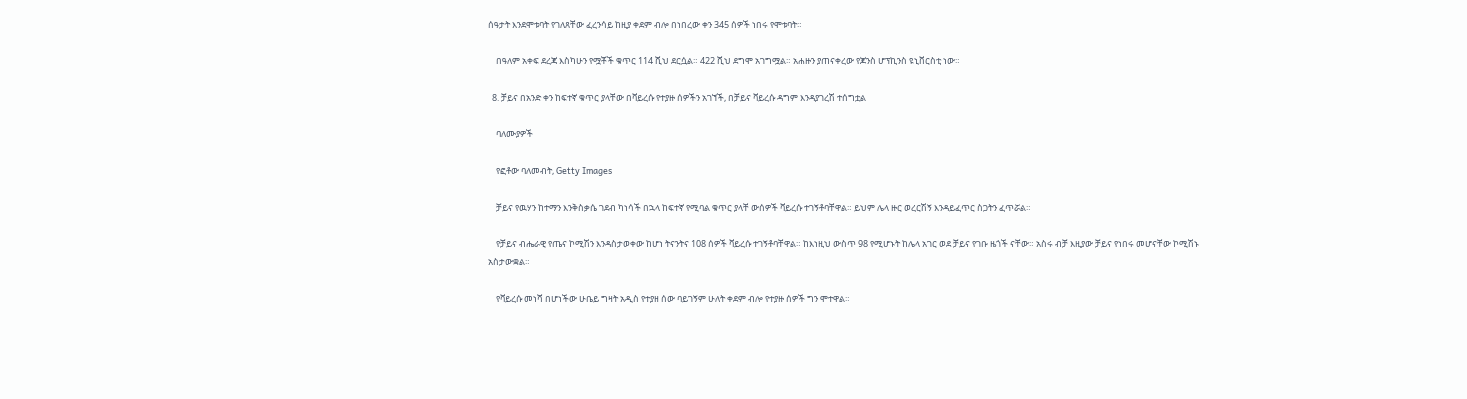ሰዓታት እንደሞቱባት የገለጸቸው ፈረንሳይ ከዚያ ቀደም ብሎ በነበረው ቀን 345 ሰዎች ነበሩ የሞቱባት።

    በዓለም አቀፍ ደረጃ እስካሁን የሟቾች ቁጥር 114 ሺህ ደርሷል። 422 ሺህ ደግሞ አገግሟል። አሐዙን ያጠናቀረው የጆንስ ሆፕኪንስ ዩኒቨርስቲ ነው።

  8. ቻይና በአንድ ቀን ከፍተኛ ቁጥር ያላቸው በቫይረሱ የተያዙ ሰዎችን አገኘች, በቻይና ቫይረሱ ዳግም እንዳያገረሽ ተሰግቷል

    ባለሙያዎች

    የፎቶው ባለመብት, Getty Images

    ቻይና የዉሃን ከተማን እንቅስቃሴ ገደብ ካነሳች በኋላ ከፍተኛ የሚባል ቁጥር ያላቸ ውሰዎች ቫይረሱ ተገኝቶባቸዋል። ይህም ሌላ ዙር ወረርሽኝ እንዳይፈጥር ስጋትን ፈጥሯል።

    የቻይና ብሔራዊ የጤና ኮሚሽን እንዳስታወቀው ከሆነ ትናንትና 108 ሰዎች ቫይረሱ ተገኝቶባቸዋል። ከእነዚህ ውስጥ 98 የሚሆኑት ከሌላ አገር ወደ ቻይና የገቡ ዜጎች ናቸው። አስሩ ብቻ እዚያው ቻይና የነበሩ መሆናቸው ኮሚሽኑ አስታውቋል።

    የቫይረሱ መነሻ በሆነችው ሁቤይ ግዛት አዲስ የተያዘ ሰው ባይገኝም ሁለት ቀደም ብሎ የተያዙ ሰዎች ግን ሞተዋል።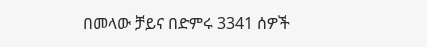በመላው ቻይና በድምሩ 3341 ሰዎች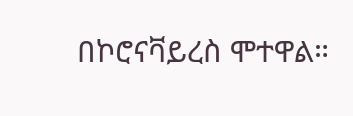በኮሮናቫይረስ ሞተዋል።